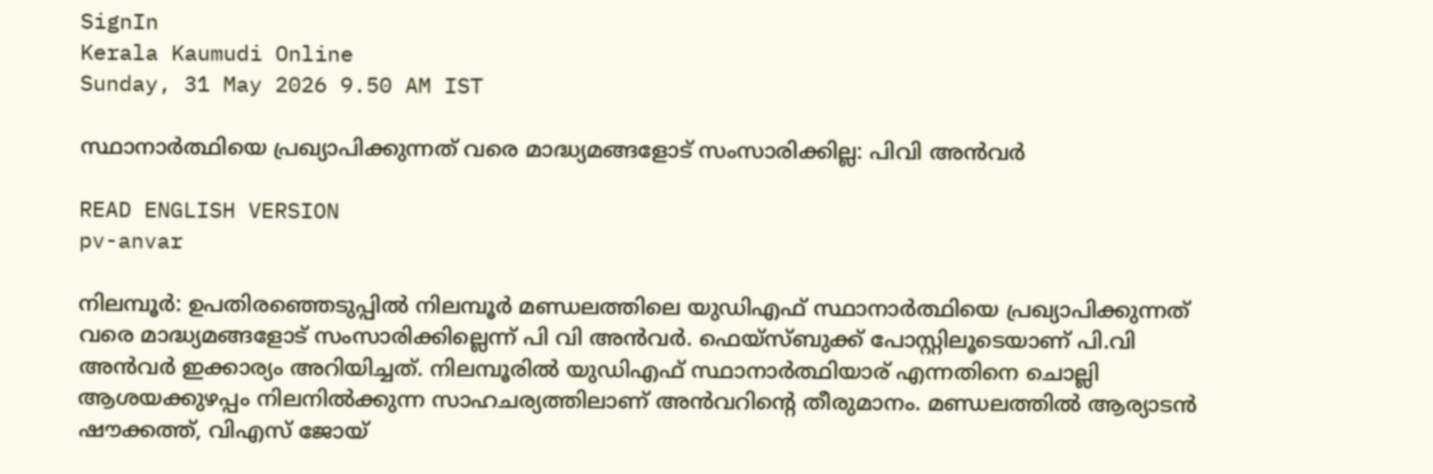SignIn
Kerala Kaumudi Online
Sunday, 31 May 2026 9.50 AM IST

സ്ഥാനാര്‍ത്ഥിയെ പ്രഖ്യാപിക്കുന്നത് വരെ മാദ്ധ്യമങ്ങളോട് സംസാരിക്കില്ല: പിവി അന്‍വര്‍

READ ENGLISH VERSION
pv-anvar

നിലമ്പൂര്‍: ഉപതിരഞ്ഞെടുപ്പില്‍ നിലമ്പൂര്‍ മണ്ഡലത്തിലെ യുഡിഎഫ് സ്ഥാനാര്‍ത്ഥിയെ പ്രഖ്യാപിക്കുന്നത് വരെ മാദ്ധ്യമങ്ങളോട് സംസാരിക്കില്ലെന്ന് പി വി അന്‍വര്‍. ഫെയ്‌സ്ബുക്ക് പോസ്റ്റിലൂടെയാണ് പി.വി അന്‍വര്‍ ഇക്കാര്യം അറിയിച്ചത്. നിലമ്പൂരില്‍ യുഡിഎഫ് സ്ഥാനാര്‍ത്ഥിയാര് എന്നതിനെ ചൊല്ലി ആശയക്കുഴപ്പം നിലനില്‍ക്കുന്ന സാഹചര്യത്തിലാണ് അന്‍വറിന്റെ തീരുമാനം. മണ്ഡലത്തില്‍ ആര്യാടന്‍ ഷൗക്കത്ത്, വിഎസ് ജോയ്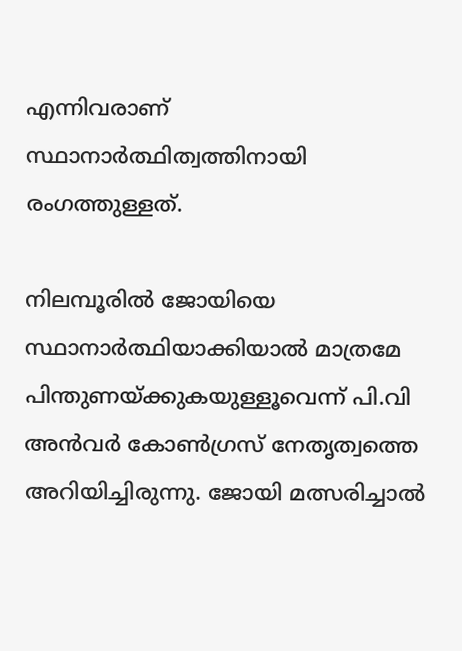എന്നിവരാണ് സ്ഥാനാര്‍ത്ഥിത്വത്തിനായി രംഗത്തുള്ളത്.

നിലമ്പൂരില്‍ ജോയിയെ സ്ഥാനാര്‍ത്ഥിയാക്കിയാല്‍ മാത്രമേ പിന്തുണയ്ക്കുകയുള്ളൂവെന്ന് പി.വി അന്‍വര്‍ കോണ്‍ഗ്രസ് നേതൃത്വത്തെ അറിയിച്ചിരുന്നു. ജോയി മത്സരിച്ചാല്‍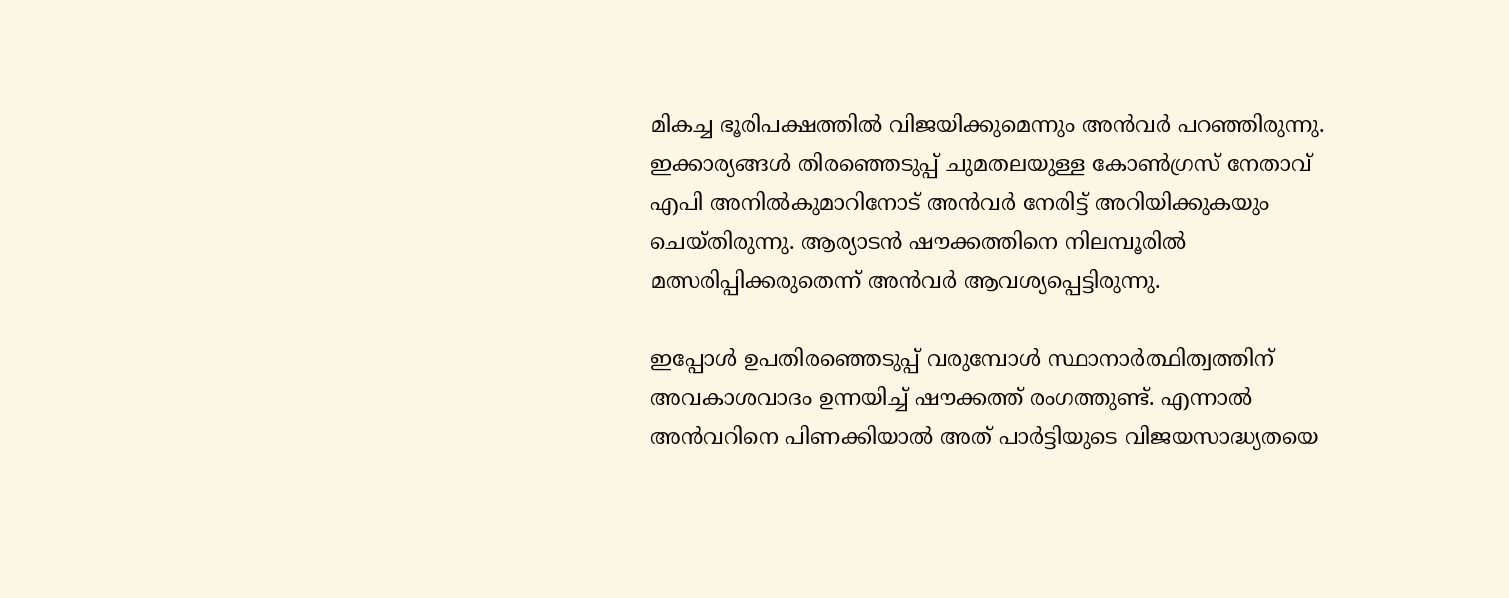മികച്ച ഭൂരിപക്ഷത്തില്‍ വിജയിക്കുമെന്നും അന്‍വര്‍ പറഞ്ഞിരുന്നു. ഇക്കാര്യങ്ങള്‍ തിരഞ്ഞെടുപ്പ് ചുമതലയുള്ള കോണ്‍ഗ്രസ് നേതാവ് എപി അനില്‍കുമാറിനോട് അന്‍വര്‍ നേരിട്ട് അറിയിക്കുകയും ചെയ്തിരുന്നു. ആര്യാടന്‍ ഷൗക്കത്തിനെ നിലമ്പൂരില്‍ മത്സരിപ്പിക്കരുതെന്ന് അന്‍വര്‍ ആവശ്യപ്പെട്ടിരുന്നു.

ഇപ്പോള്‍ ഉപതിരഞ്ഞെടുപ്പ് വരുമ്പോള്‍ സ്ഥാനാര്‍ത്ഥിത്വത്തിന് അവകാശവാദം ഉന്നയിച്ച് ഷൗക്കത്ത് രംഗത്തുണ്ട്. എന്നാല്‍ അന്‍വറിനെ പിണക്കിയാല്‍ അത് പാര്‍ട്ടിയുടെ വിജയസാദ്ധ്യതയെ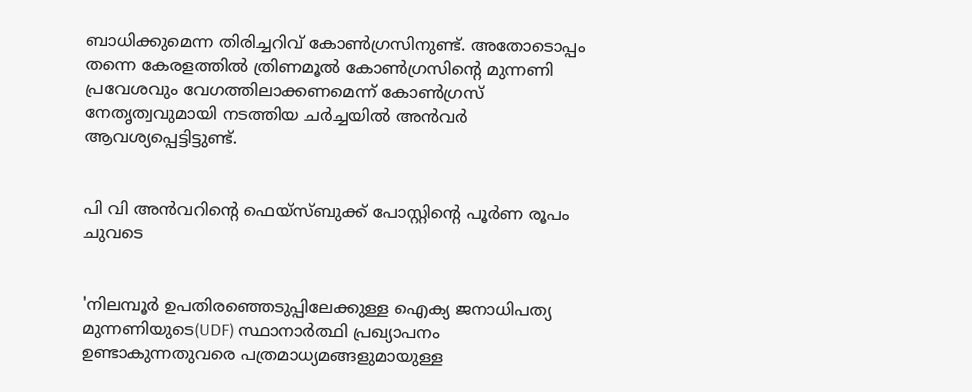ബാധിക്കുമെന്ന തിരിച്ചറിവ് കോണ്‍ഗ്രസിനുണ്ട്. അതോടൊപ്പം തന്നെ കേരളത്തില്‍ ത്രിണമൂല്‍ കോണ്‍ഗ്രസിന്റെ മുന്നണി പ്രവേശവും വേഗത്തിലാക്കണമെന്ന് കോണ്‍ഗ്രസ് നേതൃത്വവുമായി നടത്തിയ ചര്‍ച്ചയില്‍ അന്‍വര്‍ ആവശ്യപ്പെട്ടിട്ടുണ്ട്.


പി വി അന്‍വറിന്റെ ഫെയ്‌സ്ബുക്ക് പോസ്റ്റിന്റെ പൂര്‍ണ രൂപം ചുവടെ


'നിലമ്പൂര്‍ ഉപതിരഞ്ഞെടുപ്പിലേക്കുള്ള ഐക്യ ജനാധിപത്യ മുന്നണിയുടെ(UDF) സ്ഥാനാര്‍ത്ഥി പ്രഖ്യാപനം ഉണ്ടാകുന്നതുവരെ പത്രമാധ്യമങ്ങളുമായുള്ള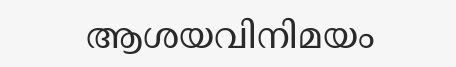ആശയവിനിമയം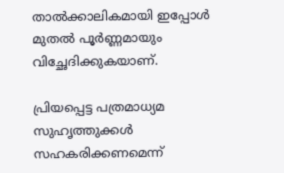താല്‍ക്കാലികമായി ഇപ്പോള്‍ മുതല്‍ പൂര്‍ണ്ണമായും വിച്ഛേദിക്കുകയാണ്.

പ്രിയപ്പെട്ട പത്രമാധ്യമ സുഹൃത്തുക്കള്‍ സഹകരിക്കണമെന്ന്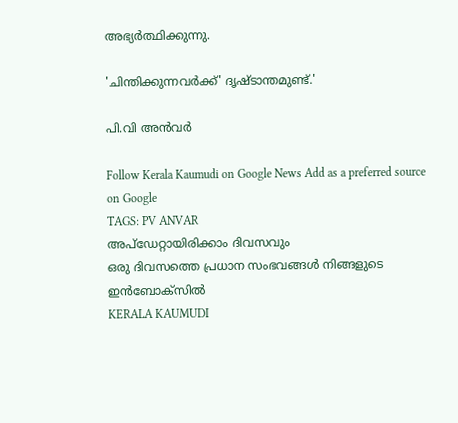അഭ്യര്‍ത്ഥിക്കുന്നു.

'ചിന്തിക്കുന്നവര്‍ക്ക്' ദൃഷ്ടാന്തമുണ്ട്.'

പി.വി അന്‍വര്‍

Follow Kerala Kaumudi on Google News Add as a preferred source on Google
TAGS: PV ANVAR
അപ്ഡേറ്റായിരിക്കാം ദിവസവും
ഒരു ദിവസത്തെ പ്രധാന സംഭവങ്ങൾ നിങ്ങളുടെ ഇൻബോക്സിൽ
KERALA KAUMUDI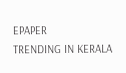EPAPER
TRENDING IN KERALA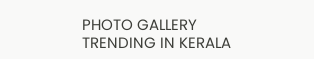PHOTO GALLERY
TRENDING IN KERALA